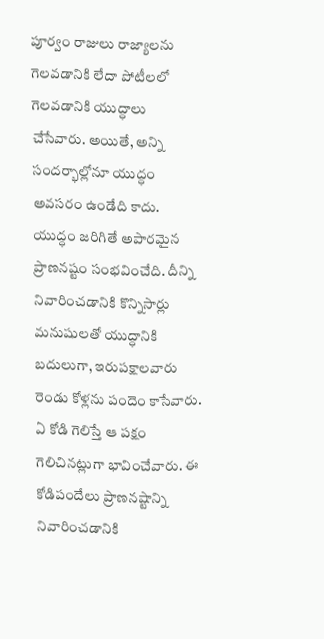పూర్వం రాజులు రాజ్యాలను గెలవడానికి లేదా పోటీలలో గెలవడానికి యుద్ధాలు చేసేవారు. అయితే, అన్ని సందర్భాల్లోనూ యుద్ధం అవసరం ఉండేది కాదు. యుద్ధం జరిగితే అపారమైన ప్రాణనష్టం సంభవించేది. దీన్ని నివారించడానికి కొన్నిసార్లు మనుషులతో యుద్ధానికి బదులుగా, ఇరుపక్షాలవారు రెండు కోళ్లను పందెం కాసేవారు. ఏ కోడి గెలిస్తే ఆ పక్షం గెలిచినట్లుగా భావించేవారు. ఈ కోడిపందేలు ప్రాణనష్టాన్ని నివారించడానికి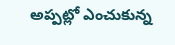అప్పట్లో ఎంచుకున్న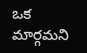ఒక మార్గమని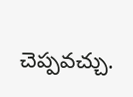చెప్పవచ్చు.